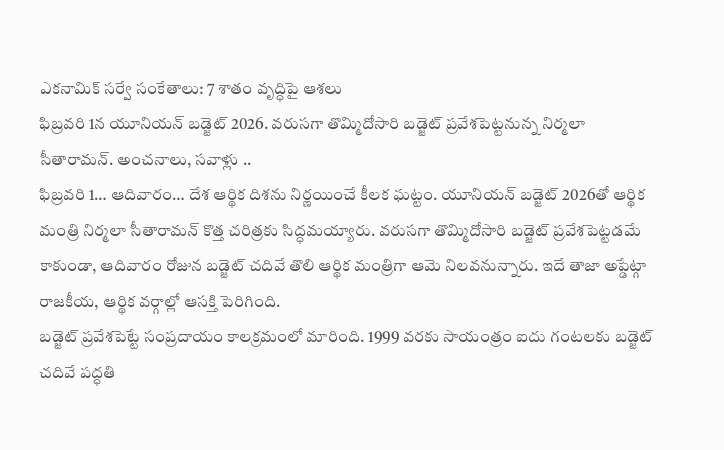ఎకనామిక్ సర్వే సంకేతాలు: 7 శాతం వృద్ధిపై ఆశలు
ఫిబ్రవరి 1న యూనియన్ బడ్జెట్ 2026. వరుసగా తొమ్మిదోసారి బడ్జెట్ ప్రవేశపెట్టనున్న నిర్మలా సీతారామన్. అంచనాలు, సవాళ్లు ..
ఫిబ్రవరి 1… ఆదివారం… దేశ ఆర్థిక దిశను నిర్ణయించే కీలక ఘట్టం. యూనియన్ బడ్జెట్ 2026తో ఆర్థిక మంత్రి నిర్మలా సీతారామన్ కొత్త చరిత్రకు సిద్ధమయ్యారు. వరుసగా తొమ్మిదోసారి బడ్జెట్ ప్రవేశపెట్టడమే కాకుండా, ఆదివారం రోజున బడ్జెట్ చదివే తొలి ఆర్థిక మంత్రిగా ఆమె నిలవనున్నారు. ఇదే తాజా అప్డేట్గా రాజకీయ, ఆర్థిక వర్గాల్లో ఆసక్తి పెరిగింది.
బడ్జెట్ ప్రవేశపెట్టే సంప్రదాయం కాలక్రమంలో మారింది. 1999 వరకు సాయంత్రం ఐదు గంటలకు బడ్జెట్ చదివే పద్ధతి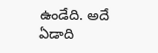ఉండేది. అదే ఏడాది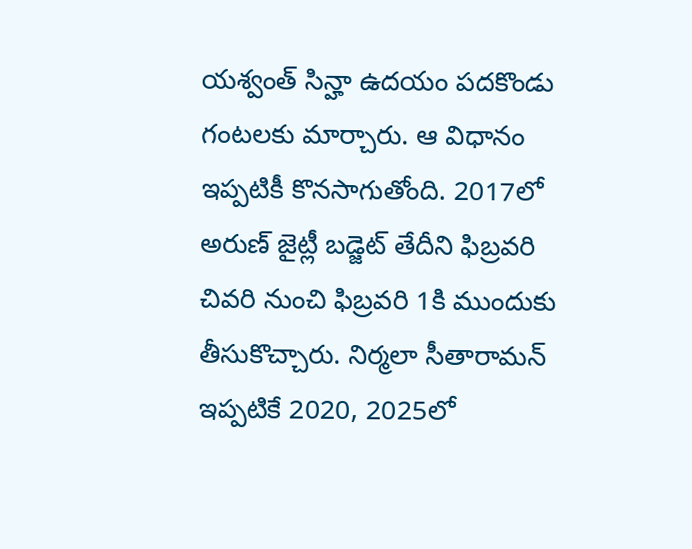యశ్వంత్ సిన్హా ఉదయం పదకొండు గంటలకు మార్చారు. ఆ విధానం ఇప్పటికీ కొనసాగుతోంది. 2017లో అరుణ్ జైట్లీ బడ్జెట్ తేదీని ఫిబ్రవరి చివరి నుంచి ఫిబ్రవరి 1కి ముందుకు తీసుకొచ్చారు. నిర్మలా సీతారామన్ ఇప్పటికే 2020, 2025లో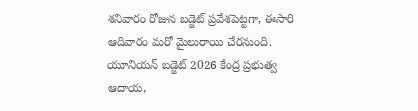శనివారం రోజున బడ్జెట్ ప్రవేశపెట్టగా, ఈసారి ఆదివారం మరో మైలురాయి చేరనుంది.
యూనియన్ బడ్జెట్ 2026 కేంద్ర ప్రభుత్వ ఆదాయ,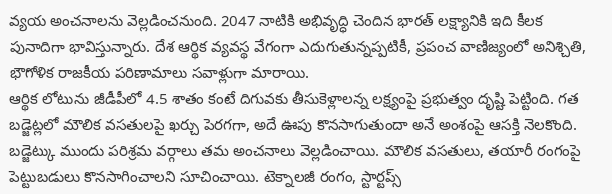వ్యయ అంచనాలను వెల్లడించనుంది. 2047 నాటికి అభివృద్ధి చెందిన భారత్ లక్ష్యానికి ఇది కీలక పునాదిగా భావిస్తున్నారు. దేశ ఆర్థిక వ్యవస్థ వేగంగా ఎదుగుతున్నప్పటికీ, ప్రపంచ వాణిజ్యంలో అనిశ్చితి, భౌగోళిక రాజకీయ పరిణామాలు సవాళ్లుగా మారాయి.
ఆర్థిక లోటును జీడీపీలో 4.5 శాతం కంటే దిగువకు తీసుకెళ్లాలన్న లక్ష్యంపై ప్రభుత్వం దృష్టి పెట్టింది. గత బడ్జెట్లలో మౌలిక వసతులపై ఖర్చు పెరగగా, అదే ఊపు కొనసాగుతుందా అనే అంశంపై ఆసక్తి నెలకొంది.
బడ్జెట్కు ముందు పరిశ్రమ వర్గాలు తమ అంచనాలు వెల్లడించాయి. మౌలిక వసతులు, తయారీ రంగంపై పెట్టుబడులు కొనసాగించాలని సూచించాయి. టెక్నాలజీ రంగం, స్టార్టప్స్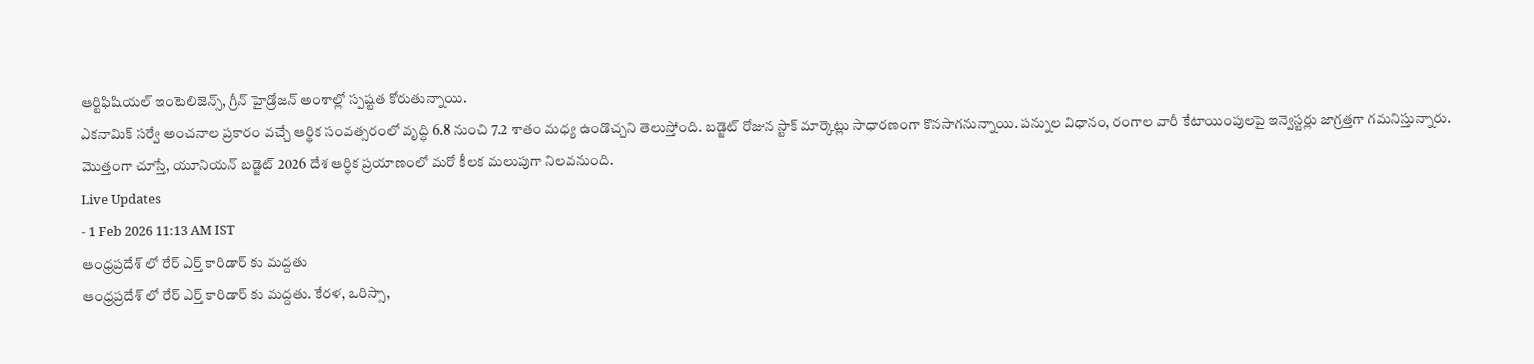ఆర్టిఫిషియల్ ఇంటెలిజెన్స్, గ్రీన్ హైడ్రోజన్ అంశాల్లో స్పష్టత కోరుతున్నాయి.
ఎకనామిక్ సర్వే అంచనాల ప్రకారం వచ్చే ఆర్థిక సంవత్సరంలో వృద్ధి 6.8 నుంచి 7.2 శాతం మధ్య ఉండొచ్చని తెలుస్తోంది. బడ్జెట్ రోజున స్టాక్ మార్కెట్లు సాధారణంగా కొనసాగనున్నాయి. పన్నుల విధానం, రంగాల వారీ కేటాయింపులపై ఇన్వెస్టర్లు జాగ్రత్తగా గమనిస్తున్నారు.
మొత్తంగా చూస్తే, యూనియన్ బడ్జెట్ 2026 దేశ ఆర్థిక ప్రయాణంలో మరో కీలక మలుపుగా నిలవనుంది.
Live Updates
- 1 Feb 2026 11:13 AM IST
ఆంధ్రప్రదేశ్ లో రేర్ ఎర్త్ కారిడార్ కు మద్దతు
ఆంధ్రప్రదేశ్ లో రేర్ ఎర్త్ కారిడార్ కు మద్దతు. కేరళ, ఒరిస్సా,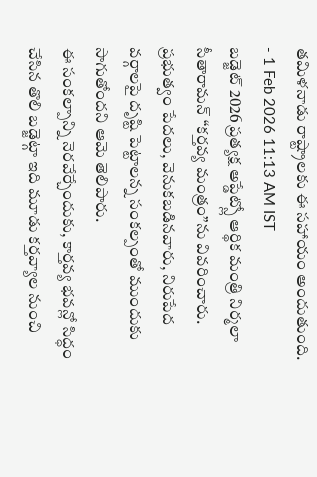తమిళనాడు రాష్ట్రాలకు ఈ సహాయం అందుతుంది.
- 1 Feb 2026 11:13 AM IST
బడ్జెట్ 2026 ప్రత్యక్ష అప్డేట్స్లో ఆర్థిక మంత్రి నిర్మలా సీతారామన్ “కర్తవ్య మంత్రం”ను వివరించారు. ప్రభుత్వం పేదలు, వెనుకబడినవారు, నిరుపేద వర్గాలపై దృష్టి పెట్టాలన్న సంకల్పంతో ముందుకు సాగుతోందని ఆమె తెలిపారు.
ఈ సంకల్పాన్ని నెరవేర్చేందుకు, కార్తవ్య భవన్లో సిద్ధం చేసిన తొలి బడ్జెట్గా ఇది మూడు కర్తవ్యాల నుంచి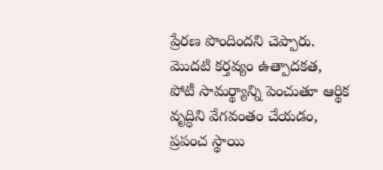ప్రేరణ పొందిందని చెప్పారు.
మొదటి కర్తవ్యం ఉత్పాదకత, పోటీ సామర్థ్యాన్ని పెంచుతూ ఆర్థిక వృద్ధిని వేగవంతం చేయడం, ప్రపంచ స్థాయి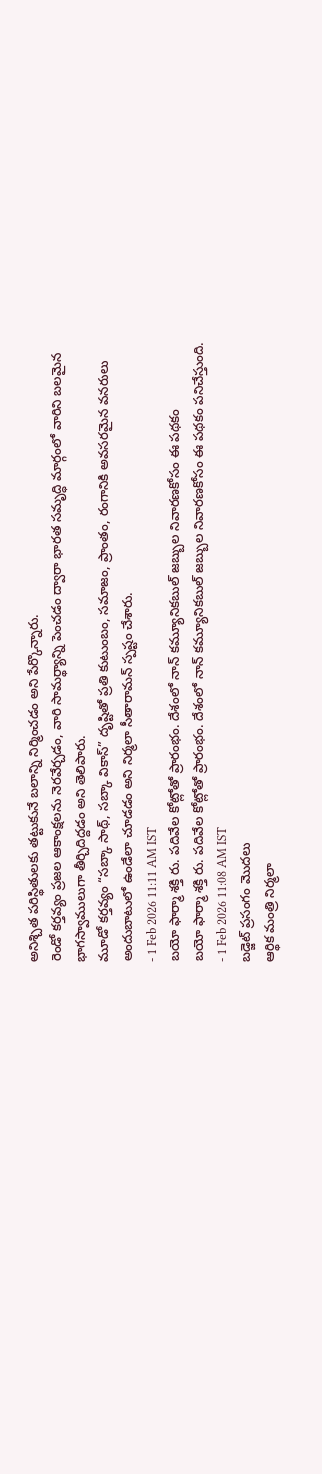అనిశ్చిత పరిస్థితులకు తట్టుకునే బలాన్ని నిర్మించడం అని పేర్కొన్నారు.
రెండో కర్తవ్యం ప్రజల ఆకాంక్షలను నెరవేర్చడం, వారి సామర్థ్యాన్ని పెంచడం ద్వారా భారత సమృద్ధి మార్గంలో వారిని బలమైన భాగస్వాములుగా తీర్చిదిద్దడం అని తెలిపారు.
మూడో కర్తవ్యం “సబ్కా సాథ్, సబ్కా వికాస్” దృష్టితో ప్రతి కుటుంబం, సమాజం, ప్రాంతం, రంగానికి అవసరమైన వనరులు అందుబాటులో ఉండేలా చూడడం అని నిర్మలా సీతారామన్ స్పష్టం చేశారు.
- 1 Feb 2026 11:11 AM IST
బయో ఫార్మా శక్తి రు. పదివేల కోట్లోతో ప్రారంభం. దేశంలో నాన్ కమ్యూనికబుల్ జబ్బుల నివారణకోసం ఈ పథకం
బయో ఫార్మా శక్తి రు. పదివేల కోట్లోతో ప్రారంభం. దేశంలో నాన్ కమ్యూనికబుల్ జబ్బుల నివారణకోసం ఈ పథకం పనిచేస్తుంది.
- 1 Feb 2026 11:08 AM IST
బడ్జెట్ ప్రసంగం మొదలు
ఆర్థిక మంత్రి నిర్మలా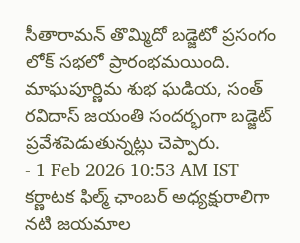సీతారామన్ తొమ్మిదో బడ్జెటో ప్రసంగం లోక్ సభలో ప్రారంభమయింది. మాఘపూర్ణిమ శుభ ఘడియ, సంత్ రవిదాస్ జయంతి సందర్భంగా బడ్జెట్ ప్రవేశపెడుతున్నట్లు చెప్పారు.
- 1 Feb 2026 10:53 AM IST
కర్ణాటక ఫిల్మ్ ఛాంబర్ అధ్యక్షురాలిగా నటి జయమాల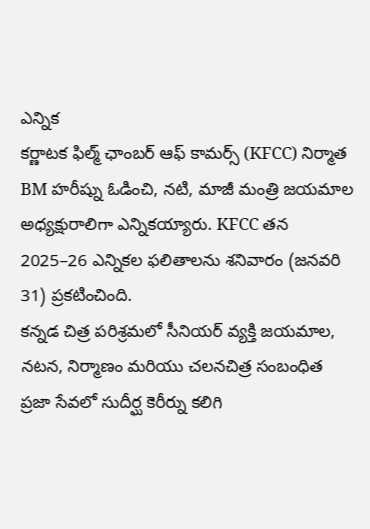ఎన్నిక
కర్ణాటక ఫిల్మ్ ఛాంబర్ ఆఫ్ కామర్స్ (KFCC) నిర్మాత BM హరీష్ను ఓడించి, నటి, మాజీ మంత్రి జయమాల అధ్యక్షురాలిగా ఎన్నికయ్యారు. KFCC తన 2025–26 ఎన్నికల ఫలితాలను శనివారం (జనవరి 31) ప్రకటించింది.
కన్నడ చిత్ర పరిశ్రమలో సీనియర్ వ్యక్తి జయమాల, నటన, నిర్మాణం మరియు చలనచిత్ర సంబంధిత ప్రజా సేవలో సుదీర్ఘ కెరీర్ను కలిగి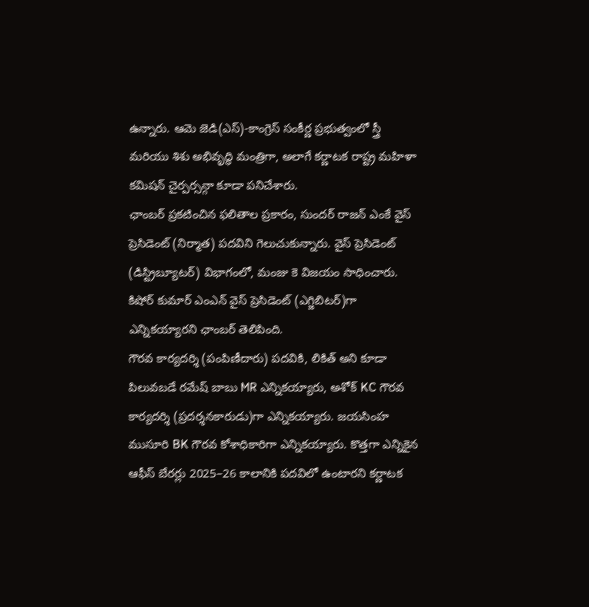ఉన్నారు. ఆమె జెడి(ఎస్)-కాంగ్రెస్ సంకీర్ణ ప్రభుత్వంలో స్త్రీ మరియు శిశు అభివృద్ధి మంత్రిగా, అలాగే కర్ణాటక రాష్ట్ర మహిళా కమిషన్ చైర్పర్సన్గా కూడా పనిచేశారు.
ఛాంబర్ ప్రకటించిన ఫలితాల ప్రకారం, సుందర్ రాజన్ ఎంకే వైస్ ప్రెసిడెంట్ (నిర్మాత) పదవిని గెలుచుకున్నారు. వైస్ ప్రెసిడెంట్ (డిస్ట్రిబ్యూటర్) విభాగంలో, మంజు కె విజయం సాధించారు. కిషోర్ కుమార్ ఎంఎన్ వైస్ ప్రెసిడెంట్ (ఎగ్జిబిటర్)గా ఎన్నికయ్యారని ఛాంబర్ తెలిపింది.
గౌరవ కార్యదర్శి (పంపిణీదారు) పదవికి, లికిత్ అని కూడా పిలువబడే రమేష్ బాబు MR ఎన్నికయ్యారు, అశోక్ KC గౌరవ కార్యదర్శి (ప్రదర్శనకారుడు)గా ఎన్నికయ్యారు. జయసింహ ముసూరి BK గౌరవ కోశాధికారిగా ఎన్నికయ్యారు. కొత్తగా ఎన్నికైన ఆఫీస్ బేరర్లు 2025–26 కాలానికి పదవిలో ఉంటారని కర్ణాటక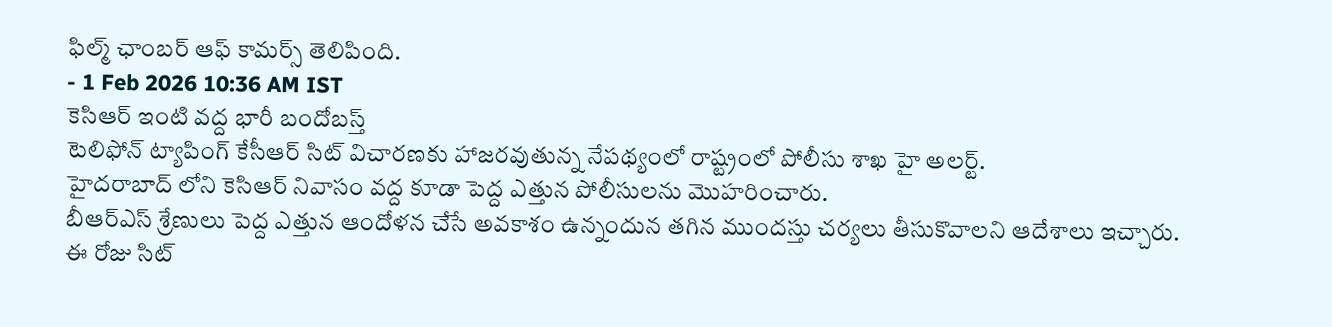ఫిల్మ్ ఛాంబర్ ఆఫ్ కామర్స్ తెలిపింది.
- 1 Feb 2026 10:36 AM IST
కెసిఆర్ ఇంటి వద్ద భారీ బందోబస్త్
టెలిఫోన్ ట్యాపింగ్ కేసీఆర్ సిట్ విచారణకు హాజరవుతున్న నేపథ్యంలో రాష్ట్రంలో పోలీసు శాఖ హై అలర్ట్.
హైదరాబాద్ లోని కెసిఆర్ నివాసం వద్ద కూడా పెద్ద ఎత్తున పోలీసులను మొహరించారు.
బీఆర్ఎస్ శ్రేణులు పెద్ద ఎత్తున ఆందోళన చేసే అవకాశం ఉన్నందున తగిన ముందస్తు చర్యలు తీసుకొవాలని ఆదేశాలు ఇచ్చారు.
ఈ రోజు సిట్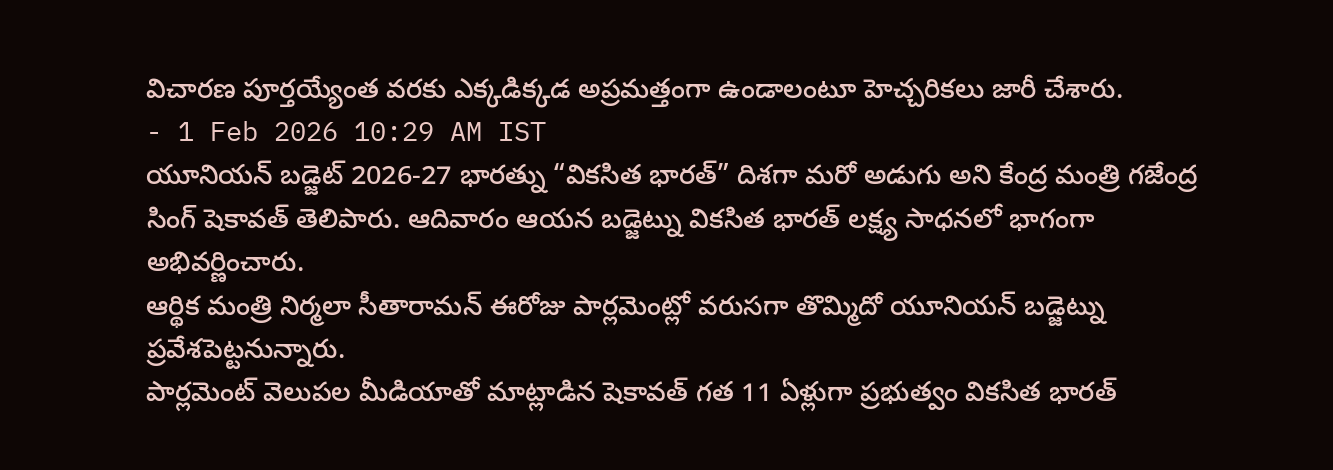విచారణ పూర్తయ్యేంత వరకు ఎక్కడిక్కడ అప్రమత్తంగా ఉండాలంటూ హెచ్చరికలు జారీ చేశారు.
- 1 Feb 2026 10:29 AM IST
యూనియన్ బడ్జెట్ 2026-27 భారత్ను “వికసిత భారత్” దిశగా మరో అడుగు అని కేంద్ర మంత్రి గజేంద్ర సింగ్ షెకావత్ తెలిపారు. ఆదివారం ఆయన బడ్జెట్ను వికసిత భారత్ లక్ష్య సాధనలో భాగంగా అభివర్ణించారు.
ఆర్థిక మంత్రి నిర్మలా సీతారామన్ ఈరోజు పార్లమెంట్లో వరుసగా తొమ్మిదో యూనియన్ బడ్జెట్ను ప్రవేశపెట్టనున్నారు.
పార్లమెంట్ వెలుపల మీడియాతో మాట్లాడిన షెకావత్ గత 11 ఏళ్లుగా ప్రభుత్వం వికసిత భారత్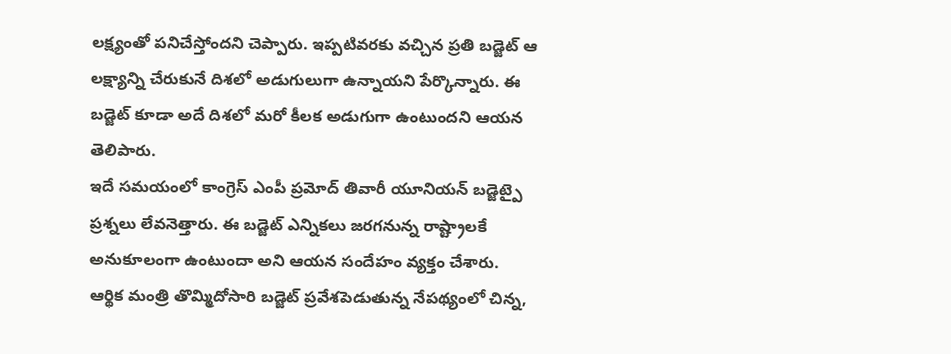లక్ష్యంతో పనిచేస్తోందని చెప్పారు. ఇప్పటివరకు వచ్చిన ప్రతి బడ్జెట్ ఆ లక్ష్యాన్ని చేరుకునే దిశలో అడుగులుగా ఉన్నాయని పేర్కొన్నారు. ఈ బడ్జెట్ కూడా అదే దిశలో మరో కీలక అడుగుగా ఉంటుందని ఆయన తెలిపారు.
ఇదే సమయంలో కాంగ్రెస్ ఎంపీ ప్రమోద్ తివారీ యూనియన్ బడ్జెట్పై ప్రశ్నలు లేవనెత్తారు. ఈ బడ్జెట్ ఎన్నికలు జరగనున్న రాష్ట్రాలకే అనుకూలంగా ఉంటుందా అని ఆయన సందేహం వ్యక్తం చేశారు.
ఆర్థిక మంత్రి తొమ్మిదోసారి బడ్జెట్ ప్రవేశపెడుతున్న నేపథ్యంలో చిన్న,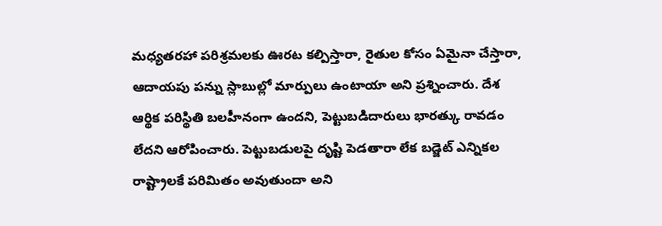మధ్యతరహా పరిశ్రమలకు ఊరట కల్పిస్తారా, రైతుల కోసం ఏమైనా చేస్తారా, ఆదాయపు పన్ను స్లాబుల్లో మార్పులు ఉంటాయా అని ప్రశ్నించారు. దేశ ఆర్థిక పరిస్థితి బలహీనంగా ఉందని, పెట్టుబడిదారులు భారత్కు రావడం లేదని ఆరోపించారు. పెట్టుబడులపై దృష్టి పెడతారా లేక బడ్జెట్ ఎన్నికల రాష్ట్రాలకే పరిమితం అవుతుందా అని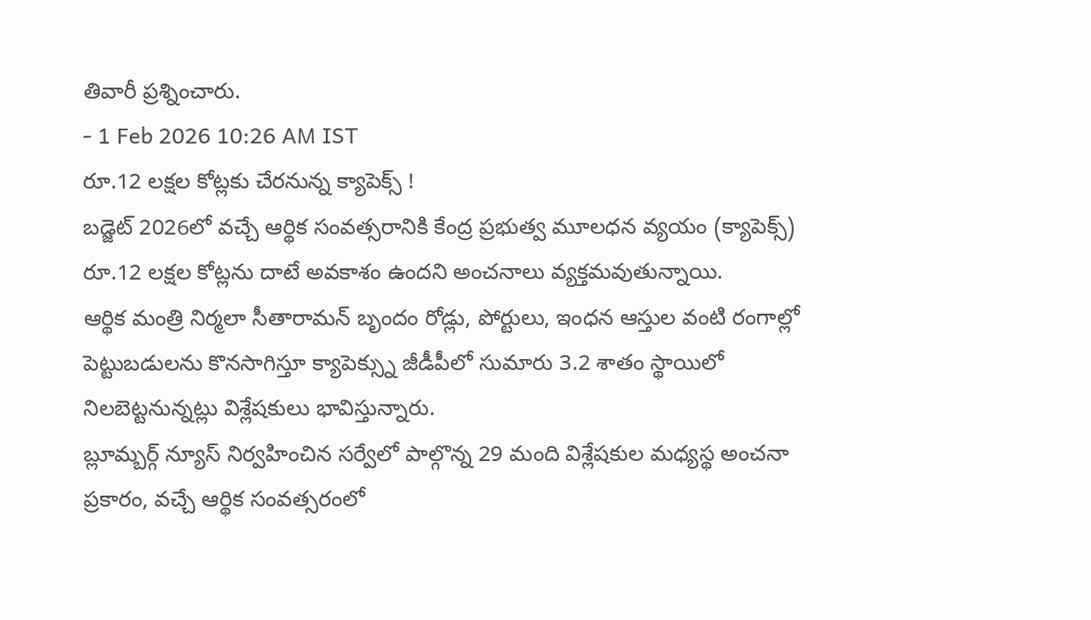తివారీ ప్రశ్నించారు.
- 1 Feb 2026 10:26 AM IST
రూ.12 లక్షల కోట్లకు చేరనున్న క్యాపెక్స్ !
బడ్జెట్ 2026లో వచ్చే ఆర్థిక సంవత్సరానికి కేంద్ర ప్రభుత్వ మూలధన వ్యయం (క్యాపెక్స్) రూ.12 లక్షల కోట్లను దాటే అవకాశం ఉందని అంచనాలు వ్యక్తమవుతున్నాయి.
ఆర్థిక మంత్రి నిర్మలా సీతారామన్ బృందం రోడ్లు, పోర్టులు, ఇంధన ఆస్తుల వంటి రంగాల్లో పెట్టుబడులను కొనసాగిస్తూ క్యాపెక్స్ను జీడీపీలో సుమారు 3.2 శాతం స్థాయిలో నిలబెట్టనున్నట్లు విశ్లేషకులు భావిస్తున్నారు.
బ్లూమ్బర్గ్ న్యూస్ నిర్వహించిన సర్వేలో పాల్గొన్న 29 మంది విశ్లేషకుల మధ్యస్థ అంచనా ప్రకారం, వచ్చే ఆర్థిక సంవత్సరంలో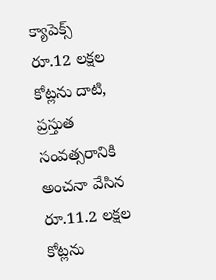క్యాపెక్స్ రూ.12 లక్షల కోట్లను దాటి, ప్రస్తుత సంవత్సరానికి అంచనా వేసిన రూ.11.2 లక్షల కోట్లను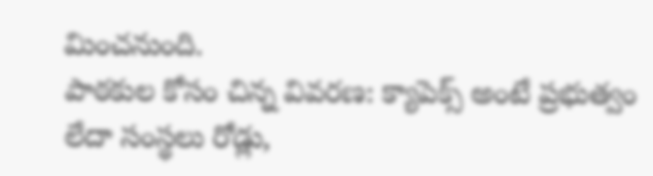మించనుంది.
పాఠకుల కోసం చిన్న వివరణ: క్యాపెక్స్ అంటే ప్రభుత్వం లేదా సంస్థలు రోడ్లు,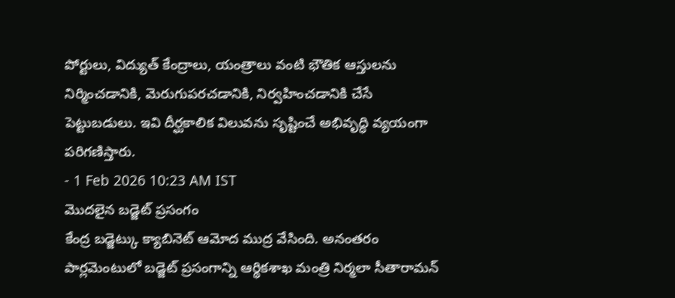పోర్టులు, విద్యుత్ కేంద్రాలు, యంత్రాలు వంటి భౌతిక ఆస్తులను నిర్మించడానికి, మెరుగుపరచడానికి, నిర్వహించడానికి చేసే పెట్టుబడులు. ఇవి దీర్ఘకాలిక విలువను సృష్టించే అభివృద్ధి వ్యయంగా పరిగణిస్తారు.
- 1 Feb 2026 10:23 AM IST
మొదలైన బడ్జెట్ ప్రసంగం
కేంద్ర బడ్జెట్కు క్యాబినెట్ ఆమోద ముద్ర వేసింది. అనంతరం పార్లమెంటులో బడ్జెట్ ప్రసంగాన్ని ఆర్థికశాఖ మంత్రి నిర్మలా సీతారామన్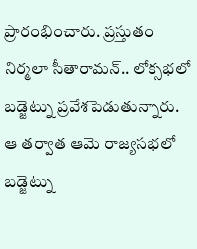ప్రారంభించారు. ప్రస్తుతం నిర్మలా సీతారామన్.. లోక్సభలో బడ్జెట్ను ప్రవేశపెడుతున్నారు. ఆ తర్వాత ఆమె రాజ్యసభలో బడ్జెట్ను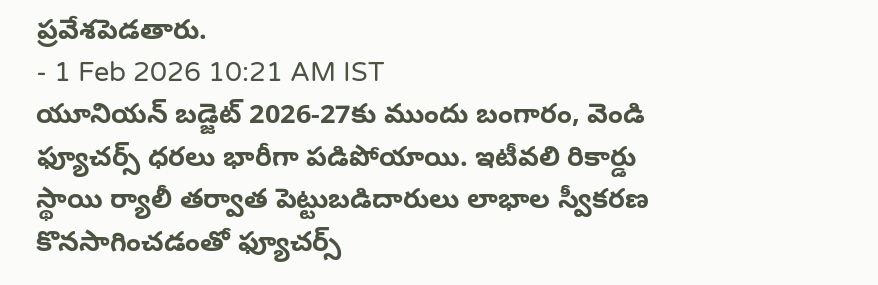ప్రవేశపెడతారు.
- 1 Feb 2026 10:21 AM IST
యూనియన్ బడ్జెట్ 2026-27కు ముందు బంగారం, వెండి ఫ్యూచర్స్ ధరలు భారీగా పడిపోయాయి. ఇటీవలి రికార్డు స్థాయి ర్యాలీ తర్వాత పెట్టుబడిదారులు లాభాల స్వీకరణ కొనసాగించడంతో ఫ్యూచర్స్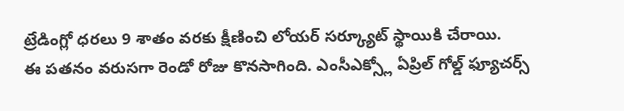ట్రేడింగ్లో ధరలు 9 శాతం వరకు క్షీణించి లోయర్ సర్క్యూట్ స్థాయికి చేరాయి.
ఈ పతనం వరుసగా రెండో రోజు కొనసాగింది. ఎంసీఎక్స్లో ఏప్రిల్ గోల్డ్ ఫ్యూచర్స్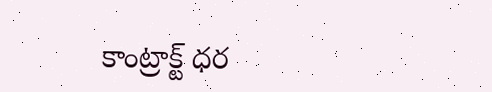కాంట్రాక్ట్ ధర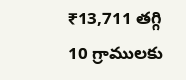₹13,711 తగ్గి 10 గ్రాములకు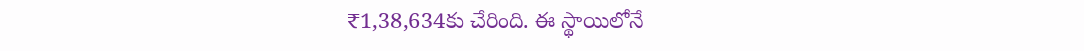₹1,38,634కు చేరింది. ఈ స్థాయిలోనే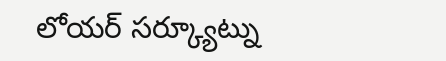లోయర్ సర్క్యూట్ను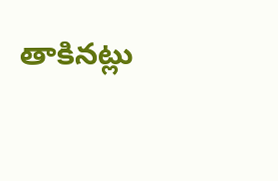తాకినట్లు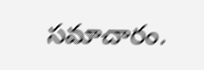సమాచారం.